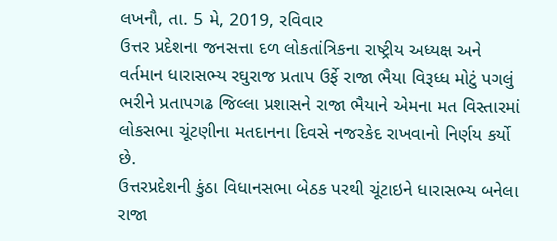લખનૌ, તા. 5 મે, 2019, રવિવાર
ઉત્તર પ્રદેશના જનસત્તા દળ લોકતાંત્રિકના રાષ્ટ્રીય અધ્યક્ષ અને વર્તમાન ધારાસભ્ય રઘુરાજ પ્રતાપ ઉર્ફે રાજા ભૈયા વિરૂધ્ધ મોટું પગલું ભરીને પ્રતાપગઢ જિલ્લા પ્રશાસને રાજા ભૈયાને એમના મત વિસ્તારમાં લોકસભા ચૂંટણીના મતદાનના દિવસે નજરકેદ રાખવાનો નિર્ણય કર્યો છે.
ઉત્તરપ્રદેશની કુંઠા વિધાનસભા બેઠક પરથી ચૂંટાઇને ધારાસભ્ય બનેલા રાજા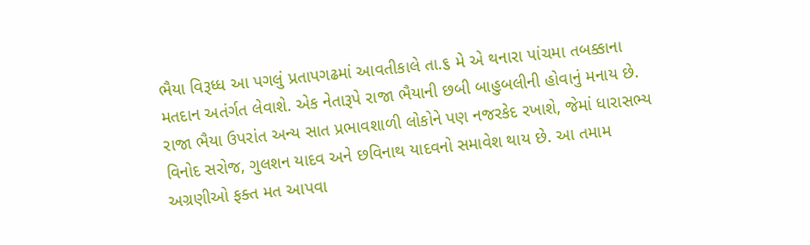ભૈયા વિરૂધ્ધ આ પગલું પ્રતાપગઢમાં આવતીકાલે તા.૬ મે એ થનારા પાંચમા તબક્કાના મતદાન અતંર્ગત લેવાશે. એક નેતારૂપે રાજા ભૈયાની છબી બાહુબલીની હોવાનું મનાય છે.
રાજા ભૈયા ઉપરાંત અન્ય સાત પ્રભાવશાળી લોકોને પણ નજરકેદ રખાશે, જેમાં ધારાસભ્ય વિનોદ સરોજ, ગુલશન યાદવ અને છવિનાથ યાદવનો સમાવેશ થાય છે. આ તમામ અગ્રણીઓ ફક્ત મત આપવા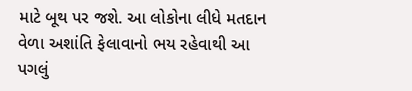માટે બૂથ પર જશે. આ લોકોના લીધે મતદાન વેળા અશાંતિ ફેલાવાનો ભય રહેવાથી આ પગલું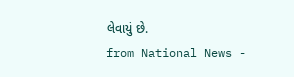લેવાયું છે.
from National News -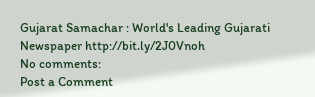Gujarat Samachar : World's Leading Gujarati Newspaper http://bit.ly/2J0Vnoh
No comments:
Post a Comment